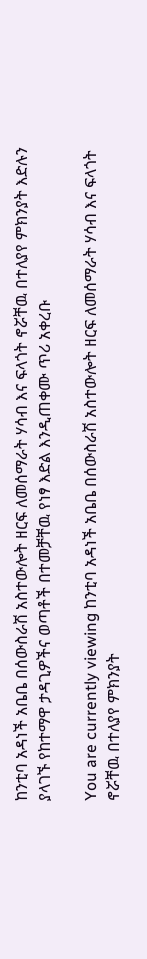ከንቲባ አዳነች አቤቤ በሰውስራሽ አስተውሎት ዘርፍ ለመሰማራት ሃሳብ እና ፍላጎት ኖሯቸዉ በተለያየ ምክንያት እድሉን ያላገኙ የከተማዋ ታዳጊዎችና ወጣቶች በተመቻቸዉ የነፃ እድል እንዲጠቀሙ ጥሪ አቀረቡ

You are currently viewing ከንቲባ አዳነች አቤቤ በሰውስራሽ አስተውሎት ዘርፍ ለመሰማራት ሃሳብ እና ፍላጎት ኖሯቸዉ በተለያየ ምክንያት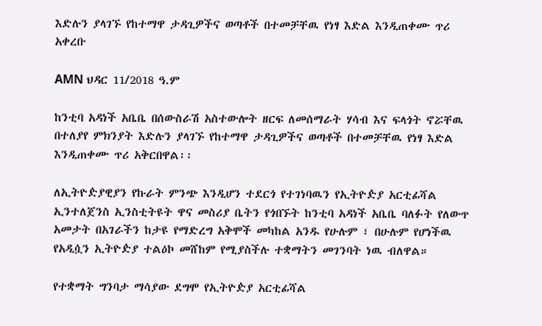እድሉን ያላገኙ የከተማዋ ታዳጊዎችና ወጣቶች በተመቻቸዉ የነፃ እድል እንዲጠቀሙ ጥሪ አቀረቡ

AMN ህዳር 11/2018 ዓ.ም

ከንቲባ አዳነች አቤቤ በሰውስራሽ አስተውሎት ዘርፍ ለመሰማራት ሃሳብ እና ፍላጎት ኖሯቸዉ በተለያየ ምክንያት እድሉን ያላገኙ የከተማዋ ታዳጊዎችና ወጣቶች በተመቻቸዉ የነፃ እድል እንዲጠቀሙ ጥሪ አቅርበዋል፡፡

ለኢትዮዽያዊያን የኩራት ምንጭ እንዲሆን ተደርጎ የተገነባዉን የኢትዮዽያ አርቲፊሻል ኢንተለጀንስ ኢንስቲትዩት ዋና መስሪያ ቤትን የጎበኙት ከንቲባ አዳነች አቤቤ ባለፉት የለውጥ አመታት በአገራችን ከታዩ የማድረግ አቅሞች መካከል አንዱ የሁሉም ፣ በሁሉም የሆነችዉ የአዲሷን ኢትዮዽያ ተልዕኮ መሸከም የሚያስችሉ ተቋማትን መገንባት ነዉ ብለዋል።

የተቋማት ግንባታ ማሳያው ደግሞ የኢትዮዽያ አርቲፊሻል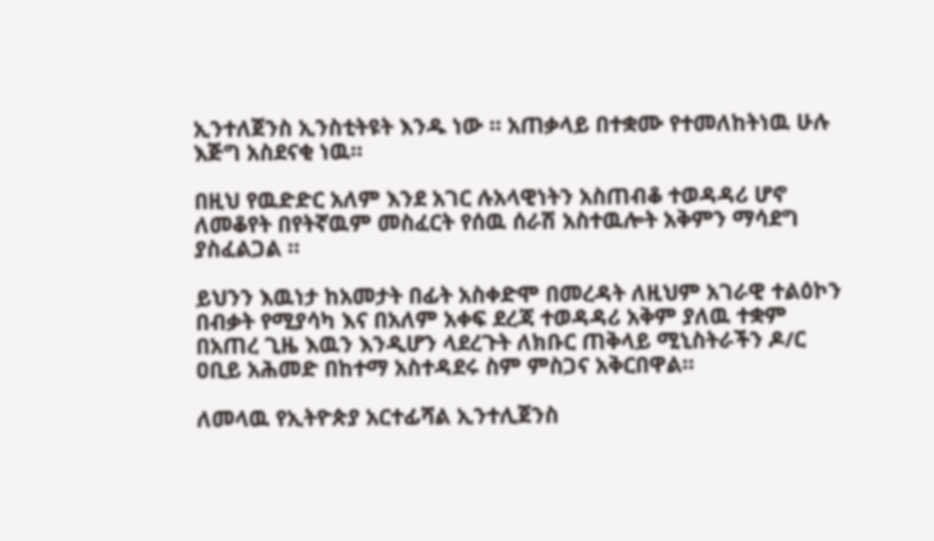ኢንተለጀንስ ኢንስቲትዩት እንዱ ነው ። አጠቃላይ በተቋሙ የተመለከትነዉ ሁሉ እጅግ አስደናቂ ነዉ።

በዚህ የዉድድር አለም እንደ አገር ሉአላዊነትን አስጠብቆ ተወዳዳሪ ሆኖ ለመቆየት በየትኛዉም መስፈርት የሰዉ ሰራሽ አስተዉሎት አቅምን ማሳደግ ያስፈልጋል ።

ይህንን እዉነታ ከአመታት በፊት አስቀድሞ በመረዳት ለዚህም አገራዊ ተልዕኮን በብቃት የሚያሳካ እና በአለም አቀፍ ደረጃ ተወዳዳሪ አቅም ያለዉ ተቋም በአጠረ ጊዜ እዉን እንዲሆን ላደረጉት ለክቡር ጠቅላይ ሚኒስትራችን ዶ/ር ዐቢይ አሕመድ በከተማ አስተዳደሩ ስም ምስጋና አቅርበዋል።

ለመላዉ የኢትዮጵያ አርተፊሻል ኢንተሊጀንስ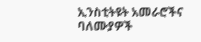ኢንስቲትዩት አመራሮችና ባለሙያዎች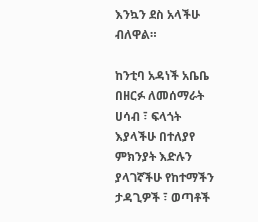እንኳን ደስ አላችሁ ብለዋል።

ከንቲባ አዳነች አቤቤ በዘርፉ ለመሰማራት ሀሳብ ፣ ፍላጎት እያላችሁ በተለያየ ምክንያት እድሉን ያላገኛችሁ የከተማችን ታዳጊዎች ፣ ወጣቶች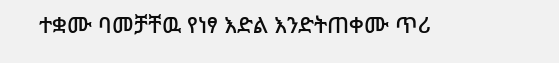ተቋሙ ባመቻቸዉ የነፃ እድል እንድትጠቀሙ ጥሪ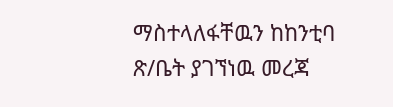ማስተላለፋቸዉን ከከንቲባ ጽ/ቤት ያገኘነዉ መረጃ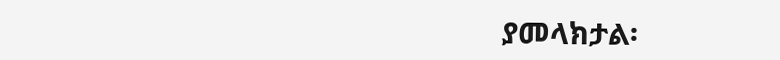ያመላክታል፡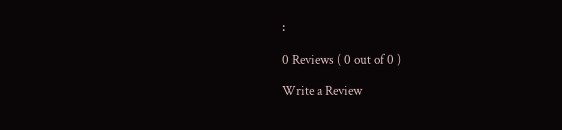፡

0 Reviews ( 0 out of 0 )

Write a Review